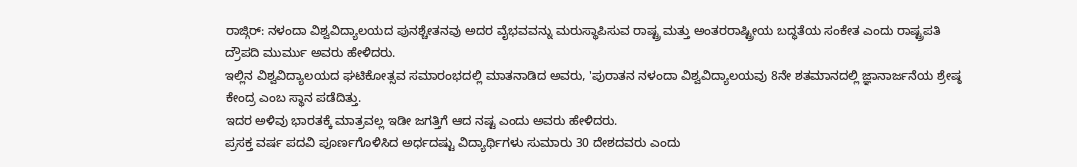ರಾಜ್ಗಿರ್: ನಳಂದಾ ವಿಶ್ವವಿದ್ಯಾಲಯದ ಪುನಶ್ಚೇತನವು ಅದರ ವೈಭವವನ್ನು ಮರುಸ್ಥಾಪಿಸುವ ರಾಷ್ಟ್ರ ಮತ್ತು ಅಂತರರಾಷ್ಟ್ರೀಯ ಬದ್ಧತೆಯ ಸಂಕೇತ ಎಂದು ರಾಷ್ಟ್ರಪತಿ ದ್ರೌಪದಿ ಮುರ್ಮು ಅವರು ಹೇಳಿದರು.
ಇಲ್ಲಿನ ವಿಶ್ವವಿದ್ಯಾಲಯದ ಘಟಿಕೋತ್ಸವ ಸಮಾರಂಭದಲ್ಲಿ ಮಾತನಾಡಿದ ಅವರು, 'ಪುರಾತನ ನಳಂದಾ ವಿಶ್ವವಿದ್ಯಾಲಯವು 8ನೇ ಶತಮಾನದಲ್ಲಿ ಜ್ಞಾನಾರ್ಜನೆಯ ಶ್ರೇಷ್ಠ ಕೇಂದ್ರ ಎಂಬ ಸ್ಥಾನ ಪಡೆದಿತ್ತು.
ಇದರ ಅಳಿವು ಭಾರತಕ್ಕೆ ಮಾತ್ರವಲ್ಲ ಇಡೀ ಜಗತ್ತಿಗೆ ಆದ ನಷ್ಟ ಎಂದು ಅವರು ಹೇಳಿದರು.
ಪ್ರಸಕ್ತ ವರ್ಷ ಪದವಿ ಪೂರ್ಣಗೊಳಿಸಿದ ಅರ್ಧದಷ್ಟು ವಿದ್ಯಾರ್ಥಿಗಳು ಸುಮಾರು 30 ದೇಶದವರು ಎಂದು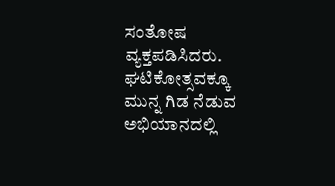ಸಂತೋಷ ವ್ಯಕ್ತಪಡಿಸಿದರು.
ಘಟಿಕೋತ್ಸವಕ್ಕೂ ಮುನ್ನ ಗಿಡ ನೆಡುವ ಅಭಿಯಾನದಲ್ಲಿ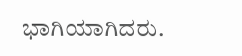ಭಾಗಿಯಾಗಿದರು.